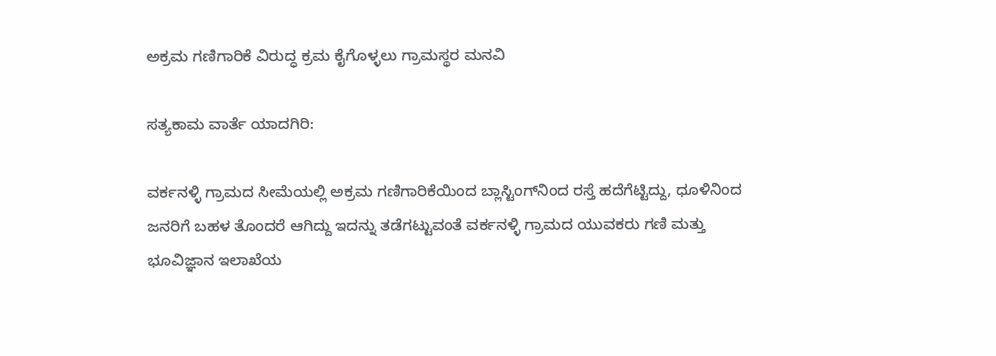ಅಕ್ರಮ ಗಣಿಗಾರಿಕೆ ವಿರುದ್ಧ ಕ್ರಮ ಕೈಗೊಳ್ಳಲು ಗ್ರಾಮಸ್ಥರ ಮನವಿ

ಸತ್ಯಕಾಮ ವಾರ್ತೆ ಯಾದಗಿರಿ:

ವರ್ಕನಳ್ಳಿ ಗ್ರಾಮದ ಸೀಮೆಯಲ್ಲಿ ಅಕ್ರಮ ಗಣಿಗಾರಿಕೆಯಿಂದ ಬ್ಲಾಸ್ಟಿಂಗ್‌ನಿಂದ ರಸ್ತೆ ಹದೆಗೆಟ್ಟಿದ್ದು, ಧೂಳಿನಿಂದ ಜನರಿಗೆ ಬಹಳ ತೊಂದರೆ ಆಗಿದ್ದು ಇದನ್ನು ತಡೆಗಟ್ಟುವಂತೆ ವರ್ಕನಳ್ಳಿ ಗ್ರಾಮದ ಯುವಕರು ಗಣಿ ಮತ್ತು ಭೂವಿಜ್ಞಾನ ಇಲಾಖೆಯ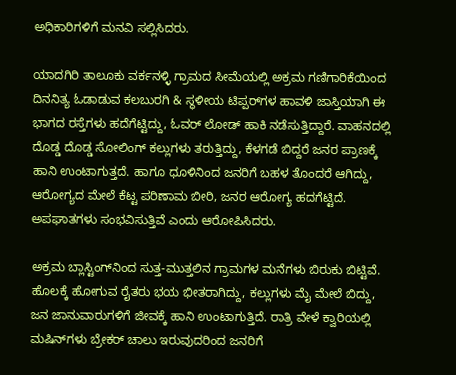ಅಧಿಕಾರಿಗಳಿಗೆ ಮನವಿ ಸಲ್ಲಿಸಿದರು.

ಯಾದಗಿರಿ ತಾಲೂಕು ವರ್ಕನಳ್ಳಿ ಗ್ರಾಮದ ಸೀಮೆಯಲ್ಲಿ ಅಕ್ರಮ ಗಣಿಗಾರಿಕೆಯಿಂದ ದಿನನಿತ್ಯ ಓಡಾಡುವ ಕಲಬುರಗಿ & ಸ್ಥಳೀಯ ಟಿಪ್ಪರ್‌ಗಳ ಹಾವಳಿ ಜಾಸ್ತಿಯಾಗಿ ಈ ಭಾಗದ ರಸ್ತೆಗಳು ಹದೆಗೆಟ್ಟಿದ್ದು, ಓವರ್ ಲೋಡ್ ಹಾಕಿ ನಡೆಸುತ್ತಿದ್ದಾರೆ. ವಾಹನದಲ್ಲಿ ದೊಡ್ಡ ದೊಡ್ಡ ಸೋಲಿಂಗ್ ಕಲ್ಲುಗಳು ತರುತ್ತಿದ್ದು, ಕೆಳಗಡೆ ಬಿದ್ದರೆ ಜನರ ಪ್ರಾಣಕ್ಕೆ ಹಾನಿ ಉಂಟಾಗುತ್ತದೆ. ಹಾಗೂ ಧೂಳಿನಿಂದ ಜನರಿಗೆ ಬಹಳ ತೊಂದರೆ ಆಗಿದ್ದು, ಆರೋಗ್ಯದ ಮೇಲೆ ಕೆಟ್ಟ ಪರಿಣಾಮ ಬೀರಿ, ಜನರ ಆರೋಗ್ಯ ಹದಗೆಟ್ಟಿದೆ. ಅಪಘಾತಗಳು ಸಂಭವಿಸುತ್ತಿವೆ ಎಂದು ಆರೋಪಿಸಿದರು.

ಅಕ್ರಮ ಬ್ಲಾಸ್ಟಿಂಗ್‌ನಿಂದ ಸುತ್ತ-ಮುತ್ತಲಿನ ಗ್ರಾಮಗಳ ಮನೆಗಳು ಬಿರುಕು ಬಿಟ್ಟಿವೆ. ಹೊಲಕ್ಕೆ ಹೋಗುವ ರೈತರು ಭಯ ಭೀತರಾಗಿದ್ದು, ಕಲ್ಲುಗಳು ಮೈ ಮೇಲೆ ಬಿದ್ದು, ಜನ ಜಾನುವಾರುಗಳಿಗೆ ಜೀವಕ್ಕೆ ಹಾನಿ ಉಂಟಾಗುತ್ತಿದೆ. ರಾತ್ರಿ ವೇಳೆ ಕ್ವಾರಿಯಲ್ಲಿ ಮಷಿನ್‌ಗಳು ಬ್ರೇಕರ್ ಚಾಲು ಇರುವುದರಿಂದ ಜನರಿಗೆ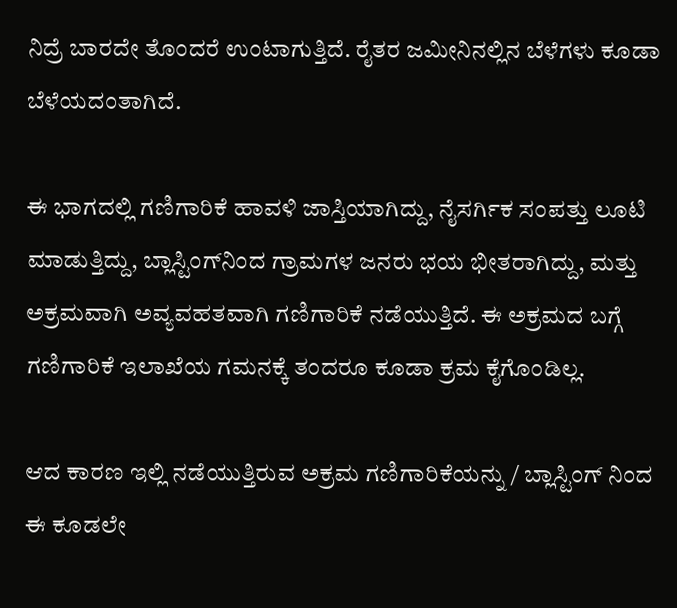ನಿದ್ರೆ ಬಾರದೇ ತೊಂದರೆ ಉಂಟಾಗುತ್ತಿದೆ. ರೈತರ ಜಮೀನಿನಲ್ಲಿನ ಬೆಳೆಗಳು ಕೂಡಾ ಬೆಳೆಯದಂತಾಗಿದೆ.

ಈ ಭಾಗದಲ್ಲಿ ಗಣಿಗಾರಿಕೆ ಹಾವಳಿ ಜಾಸ್ತಿಯಾಗಿದ್ದು, ನೈಸರ್ಗಿಕ ಸಂಪತ್ತು ಲೂಟಿ ಮಾಡುತ್ತಿದ್ದು, ಬ್ಲಾಸ್ಟಿಂಗ್‌ನಿಂದ ಗ್ರಾಮಗಳ ಜನರು ಭಯ ಭೀತರಾಗಿದ್ದು, ಮತ್ತು ಅಕ್ರಮವಾಗಿ ಅವ್ಯವಹತವಾಗಿ ಗಣಿಗಾರಿಕೆ ನಡೆಯುತ್ತಿದೆ. ಈ ಅಕ್ರಮದ ಬಗ್ಗೆ ಗಣಿಗಾರಿಕೆ ಇಲಾಖೆಯ ಗಮನಕ್ಕೆ ತಂದರೂ ಕೂಡಾ ಕ್ರಮ ಕೈಗೊಂಡಿಲ್ಲ.

ಆದ ಕಾರಣ ಇಲ್ಲಿ ನಡೆಯುತ್ತಿರುವ ಅಕ್ರಮ ಗಣಿಗಾರಿಕೆಯನ್ನು / ಬ್ಲಾಸ್ಟಿಂಗ್ ನಿಂದ ಈ ಕೂಡಲೇ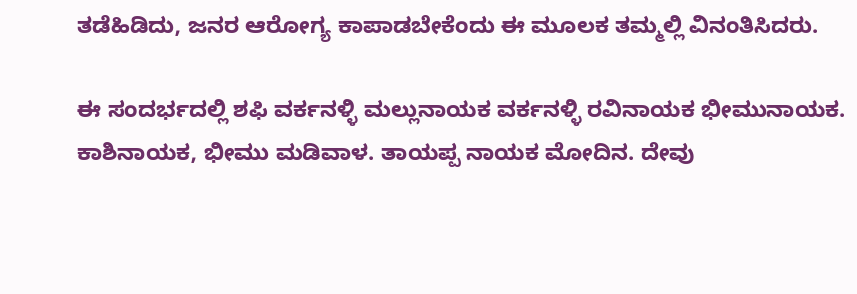ತಡೆಹಿಡಿದು, ಜನರ ಆರೋಗ್ಯ ಕಾಪಾಡಬೇಕೆಂದು ಈ ಮೂಲಕ ತಮ್ಮಲ್ಲಿ ವಿನಂತಿಸಿದರು.

ಈ ಸಂದರ್ಭದಲ್ಲಿ ಶಫಿ ವರ್ಕನಳ್ಳಿ ಮಲ್ಲುನಾಯಕ ವರ್ಕನಳ್ಳಿ ರವಿನಾಯಕ ಭೀಮುನಾಯಕ. ಕಾಶಿನಾಯಕ, ಭೀಮು ಮಡಿವಾಳ. ತಾಯಪ್ಪ ನಾಯಕ ಮೋದಿನ. ದೇವು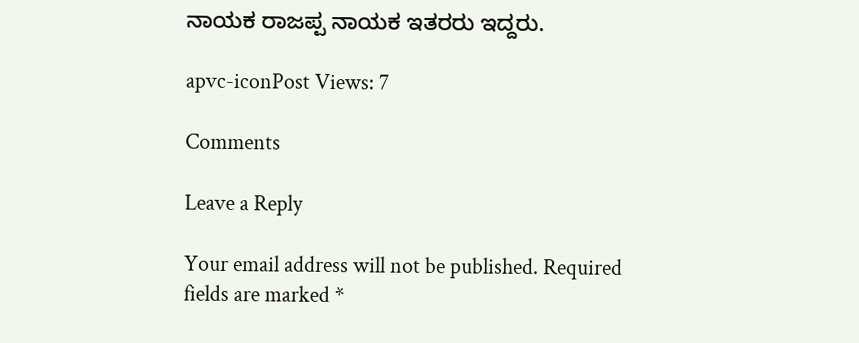ನಾಯಕ ರಾಜಪ್ಪ ನಾಯಕ ಇತರರು ಇದ್ದರು.

apvc-iconPost Views: 7

Comments

Leave a Reply

Your email address will not be published. Required fields are marked *